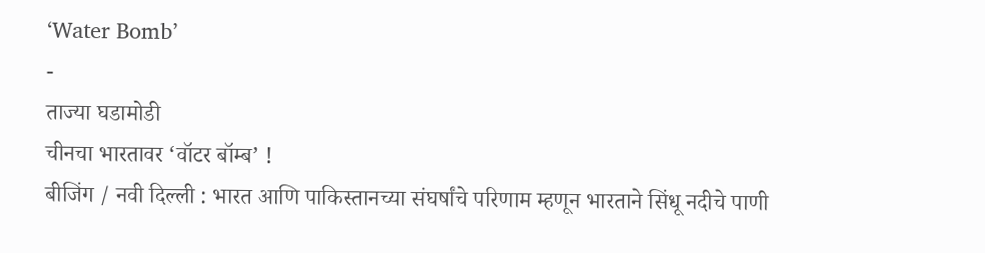‘Water Bomb’
-
ताज्या घडामोडी
चीनचा भारतावर ‘वॉटर बॉम्ब’ !
बीजिंग / नवी दिल्ली : भारत आणि पाकिस्तानच्या संघर्षांचे परिणाम म्हणून भारताने सिंधू नदीचे पाणी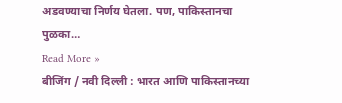अडवण्याचा निर्णय घेतला. पण, पाकिस्तानचा पुळका…
Read More »
बीजिंग / नवी दिल्ली : भारत आणि पाकिस्तानच्या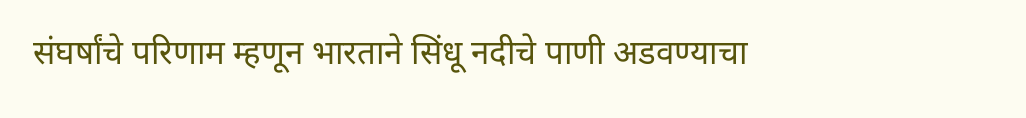संघर्षांचे परिणाम म्हणून भारताने सिंधू नदीचे पाणी अडवण्याचा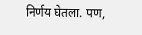निर्णय घेतला. पण,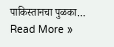पाकिस्तानचा पुळका…
Read More »